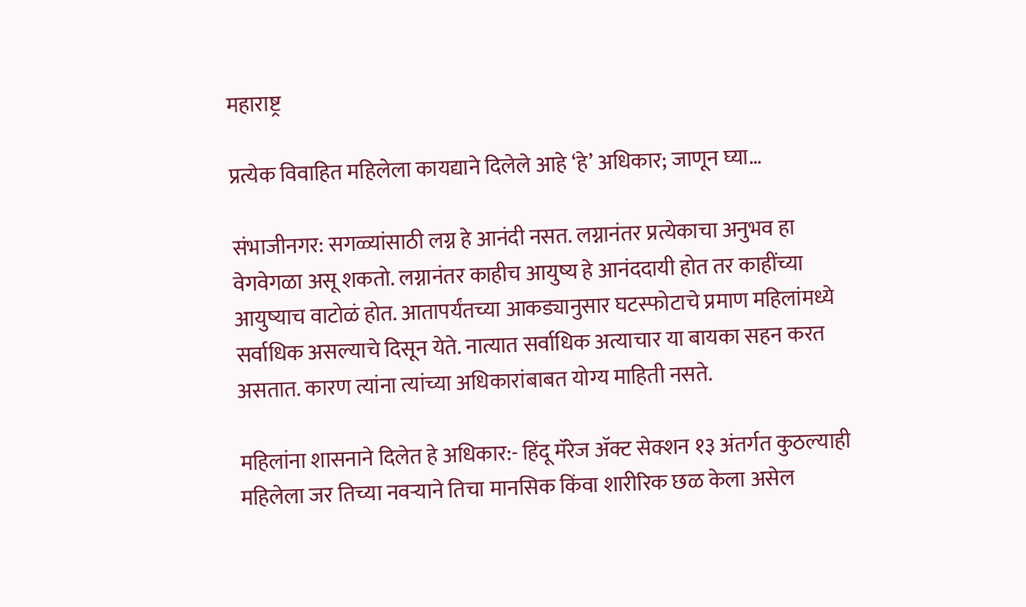महाराष्ट्र

प्रत्येक विवाहित महिलेला कायद्याने दिलेले आहे ‘हे’ अधिकार; जाणून घ्या…

संभाजीनगर: सगळ्यांसाठी लग्न हे आनंदी नसत. लग्नानंतर प्रत्येकाचा अनुभव हा वेगवेगळा असू शकतो. लग्नानंतर काहीच आयुष्य हे आनंददायी होत तर काहींच्या आयुष्याच वाटोळं होत. आतापर्यंतच्या आकड्यानुसार घटस्फोटाचे प्रमाण महिलांमध्ये सर्वाधिक असल्याचे दिसून येते. नात्यात सर्वाधिक अत्याचार या बायका सहन करत असतात. कारण त्यांना त्यांच्या अधिकारांबाबत योग्य माहिती नसते.

महिलांना शासनाने दिलेत हे अधिकार:- हिंदू मॅरेज ॲक्ट सेक्शन १३ अंतर्गत कुठल्याही महिलेला जर तिच्या नवऱ्याने तिचा मानसिक किंवा शारीरिक छळ केला असेल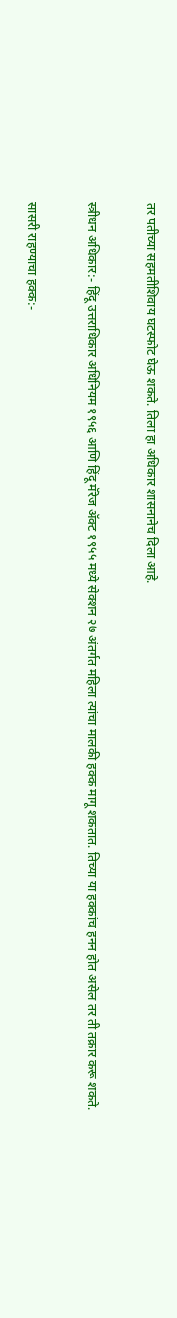तर पतीच्या सहमतीशिवाय घटस्फोट घेऊ शकते. तिला हा अधिकार शासनानेच दिला आहे.

स्त्रीधन अधिकार:- हिंदू उत्तराधिकार अधिनियम १९५६ आणि हिंदू मॅरेज ॲक्ट १९५५ मध्ये सेक्शन २७ अंतर्गत महिला त्यांचा मालकी हक्क मागू शकतात. तिच्या या हक्कांच हनन होत असेल तर ती तक्रार करू शकते.

सासरी राहण्याचा हक्क:-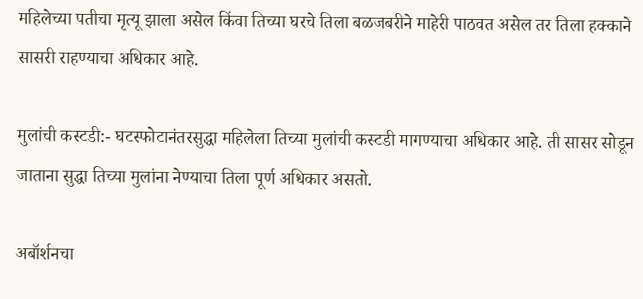महिलेच्या पतीचा मृत्यू झाला असेल किंवा तिच्या घरचे तिला बळजबरीने माहेरी पाठवत असेल तर तिला हक्काने सासरी राहण्याचा अधिकार आहे.

मुलांची कस्टडी:- घटस्फोटानंतरसुद्धा महिलेला तिच्या मुलांची कस्टडी मागण्याचा अधिकार आहे. ती सासर सोडून जाताना सुद्धा तिच्या मुलांना नेण्याचा तिला पूर्ण अधिकार असतो.

अबॉर्शनचा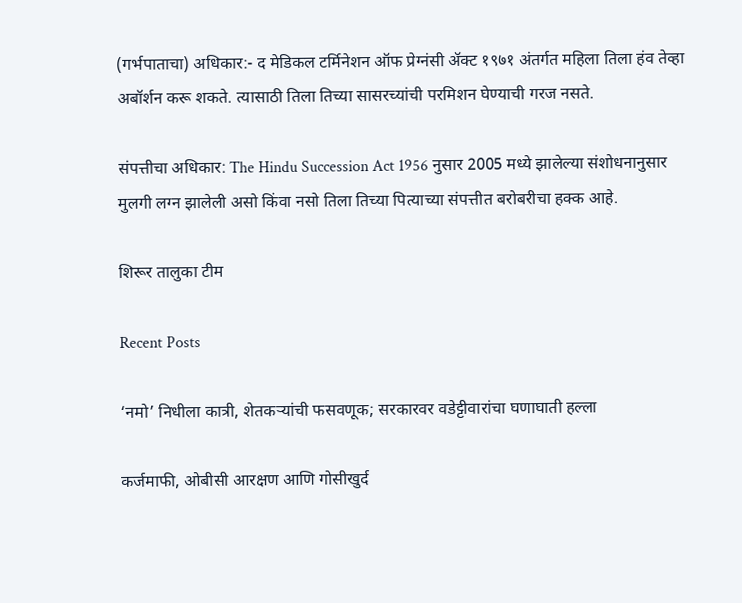(गर्भपाताचा) अधिकार:- द मेडिकल टर्मिनेशन ऑफ प्रेग्नंसी ॲक्ट १९७१ अंतर्गत महिला तिला हंव तेव्हा अबॉर्शन करू शकते. त्यासाठी तिला तिच्या सासरच्यांची परमिशन घेण्याची गरज नसते.

संपत्तीचा अधिकार: The Hindu Succession Act 1956 नुसार 2005 मध्ये झालेल्या संशोधनानुसार मुलगी लग्न झालेली असो किंवा नसो तिला तिच्या पित्याच्या संपत्तीत बरोबरीचा हक्क आहे.

शिरूर तालुका टीम

Recent Posts

‘नमो’ निधीला कात्री, शेतकऱ्यांची फसवणूक; सरकारवर वडेट्टीवारांचा घणाघाती हल्ला

कर्जमाफी, ओबीसी आरक्षण आणि गोसीखुर्द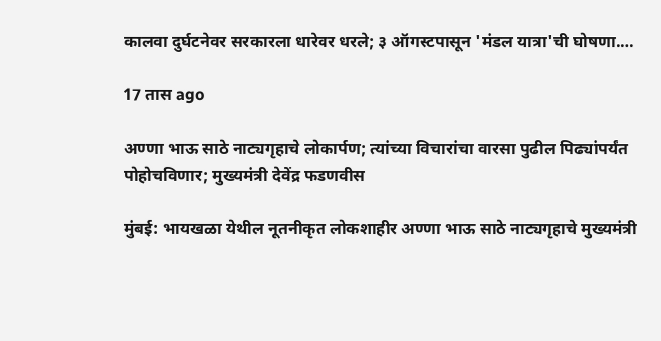कालवा दुर्घटनेवर सरकारला धारेवर धरले; ३ ऑगस्टपासून 'मंडल यात्रा'ची घोषणा.…

17 तास ago

अण्णा भाऊ साठे नाट्यगृहाचे लोकार्पण; त्यांच्या विचारांचा वारसा पुढील पिढ्यांपर्यंत पोहोचविणार; मुख्यमंत्री देवेंद्र फडणवीस

मुंबई: भायखळा येथील नूतनीकृत लोकशाहीर अण्णा भाऊ साठे नाट्यगृहाचे मुख्यमंत्री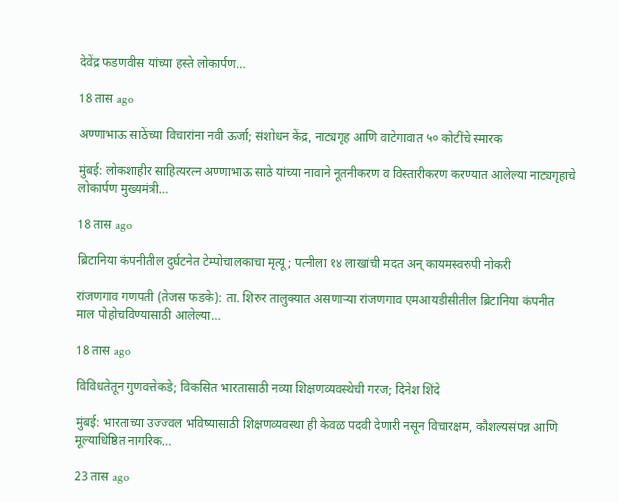देवेंद्र फडणवीस यांच्या हस्ते लोकार्पण…

18 तास ago

अण्णाभाऊ साठेंच्या विचारांना नवी ऊर्जा; संशोधन केंद्र, नाट्यगृह आणि वाटेगावात ५० कोटींचे स्मारक

मुंबई: लोकशाहीर साहित्यरत्न अण्णाभाऊ साठे यांच्या नावाने नूतनीकरण व विस्तारीकरण करण्यात आलेल्या नाट्यगृहाचे लोकार्पण मुख्यमंत्री…

18 तास ago

ब्रिटानिया कंपनीतील दुर्घटनेत टेम्पोचालकाचा मृत्यू; पत्नीला १४ लाखांची मदत अन् कायमस्वरुपी नोकरी

रांजणगाव गणपती (तेजस फडके): ता. शिरुर तालुक्यात असणाऱ्या रांजणगाव एमआयडीसीतील ब्रिटानिया कंपनीत माल पोहोचविण्यासाठी आलेल्या…

18 तास ago

विविधतेतून गुणवत्तेकडे; विकसित भारतासाठी नव्या शिक्षणव्यवस्थेची गरज; दिनेश शिंदे

मुंबई: भारताच्या उज्ज्वल भविष्यासाठी शिक्षणव्यवस्था ही केवळ पदवी देणारी नसून विचारक्षम, कौशल्यसंपन्न आणि मूल्याधिष्ठित नागरिक…

23 तास ago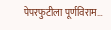पेपरफुटीला पूर्णविराम…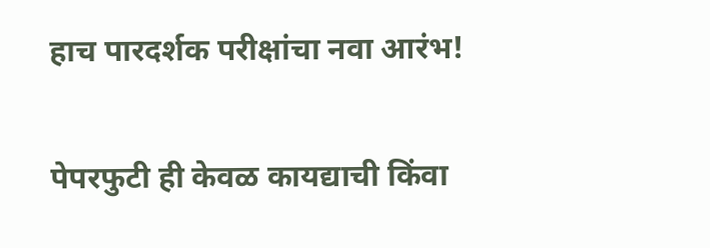हाच पारदर्शक परीक्षांचा नवा आरंभ!

पेपरफुटी ही केवळ कायद्याची किंवा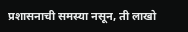प्रशासनाची समस्या नसून, ती लाखो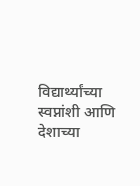विद्यार्थ्यांच्या स्वप्नांशी आणि देशाच्या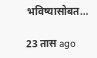भविष्यासोबत…

23 तास ago